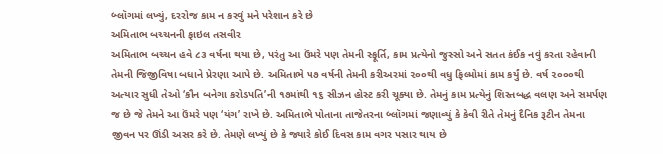બ્લૉગમાં લખ્યું, દરરોજ કામ ન કરવું મને પરેશાન કરે છે
અમિતાભ બચ્ચનની ફાઇલ તસવીર
અમિતાભ બચ્ચન હવે ૮૩ વર્ષના થયા છે, પરંતુ આ ઉંમરે પણ તેમની સ્ફૂર્તિ, કામ પ્રત્યેનો જુસ્સો અને સતત કંઈક નવું કરતા રહેવાની તેમની જિજીવિષા બધાને પ્રેરણા આપે છે. અમિતાભે ૫૭ વર્ષની તેમની કરીઅરમાં ૨૦૦થી વધુ ફિલ્મોમાં કામ કર્યું છે. વર્ષ ૨૦૦૦થી અત્યાર સુધી તેઓ ‘કૌન બનેગા કરોડપતિ’ની ૧૭માંથી ૧૬ સીઝન હોસ્ટ કરી ચૂક્યા છે. તેમનું કામ પ્રત્યેનું શિસ્તબદ્ધ વલણ અને સમર્પણ જ છે જે તેમને આ ઉંમરે પણ ‘યંગ’ રાખે છે. અમિતાભે પોતાના તાજેતરના બ્લૉગમાં જણાવ્યું કે કેવી રીતે તેમનું દૈનિક રૂટીન તેમના જીવન પર ઊંડી અસર કરે છે. તેમણે લખ્યું છે કે જ્યારે કોઈ દિવસ કામ વગર પસાર થાય છે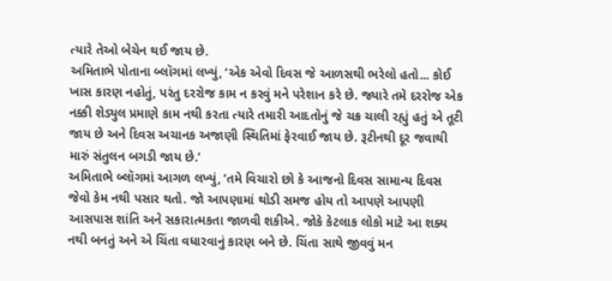ત્યારે તેઓ બેચેન થઈ જાય છે.
અમિતાભે પોતાના બ્લૉગમાં લખ્યું, ‘એક એવો દિવસ જે આળસથી ભરેલો હતો... કોઈ ખાસ કારણ નહોતું, પરંતુ દરરોજ કામ ન કરવું મને પરેશાન કરે છે. જ્યારે તમે દરરોજ એક નક્કી શેડ્યુલ પ્રમાણે કામ નથી કરતા ત્યારે તમારી આદતોનું જે ચક્ર ચાલી રહ્યું હતું એ તૂટી જાય છે અને દિવસ અચાનક અજાણી સ્થિતિમાં ફેરવાઈ જાય છે. રૂટીનથી દૂર જવાથી મારું સંતુલન બગડી જાય છે.’
અમિતાભે બ્લૉગમાં આગળ લખ્યું, ‘તમે વિચારો છો કે આજનો દિવસ સામાન્ય દિવસ જેવો કેમ નથી પસાર થતો. જો આપણામાં થોડી સમજ હોય તો આપણે આપણી આસપાસ શાંતિ અને સકારાત્મકતા જાળવી શકીએ. જોકે કેટલાક લોકો માટે આ શક્ય નથી બનતું અને એ ચિંતા વધારવાનું કારણ બને છે. ચિંતા સાથે જીવવું મન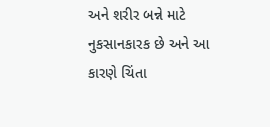અને શરીર બન્ને માટે નુકસાનકારક છે અને આ કારણે ચિંતા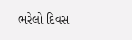ભરેલો દિવસ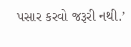પસાર કરવો જરૂરી નથી.’